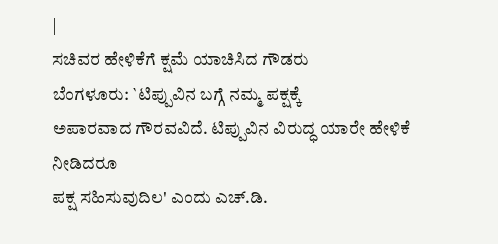|
ಸಚಿವರ ಹೇಳಿಕೆಗೆ ಕ್ಷಮೆ ಯಾಚಿಸಿದ ಗೌಡರು
ಬೆಂಗಳೂರು: `ಟಿಪ್ಪುವಿನ ಬಗ್ಗೆ ನಮ್ಮ ಪಕ್ಷಕ್ಕೆ
ಅಪಾರವಾದ ಗೌರವವಿದೆ. ಟಿಪ್ಪುವಿನ ವಿರುದ್ಧ ಯಾರೇ ಹೇಳಿಕೆ ನೀಡಿದರೂ
ಪಕ್ಷ ಸಹಿಸುವುದಿಲ' ಎಂದು ಎಚ್.ಡಿ.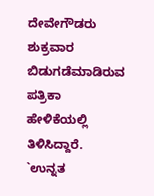ದೇವೇಗೌಡರು ಶುಕ್ರವಾರ ಬಿಡುಗಡೆಮಾಡಿರುವ
ಪತ್ರಿಕಾ ಹೇಳಿಕೆಯಲ್ಲಿ ತಿಳಿಸಿದ್ದಾರೆ. `ಉನ್ನತ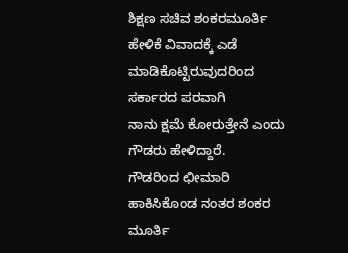ಶಿಕ್ಷಣ ಸಚಿವ ಶಂಕರಮೂರ್ತಿ
ಹೇಳಿಕೆ ವಿವಾದಕ್ಕೆ ಎಡೆ ಮಾಡಿಕೊಟ್ಟಿರುವುದರಿಂದ ಸರ್ಕಾರದ ಪರವಾಗಿ
ನಾನು ಕ್ಷಮೆ ಕೋರುತ್ತೇನೆ ಎಂದು ಗೌಡರು ಹೇಳಿದ್ದಾರೆ.
ಗೌಡರಿಂದ ಛೀಮಾರಿ ಹಾಕಿಸಿಕೊಂಡ ನಂತರ ಶಂಕರ
ಮೂರ್ತಿ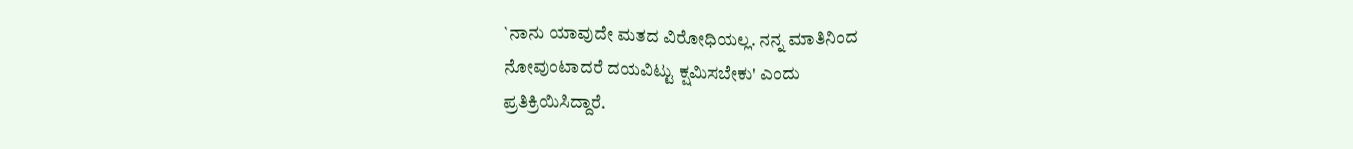`ನಾನು ಯಾವುದೇ ಮತದ ವಿರೋಧಿಯಲ್ಲ. ನನ್ನ ಮಾತಿನಿಂದ
ನೋವುಂಟಾದರೆ ದಯವಿಟ್ಟು ಕ್ಷಮಿಸಬೇಕು' ಎಂದು
ಪ್ರತಿಕ್ರಿಯಿಸಿದ್ದಾರೆ.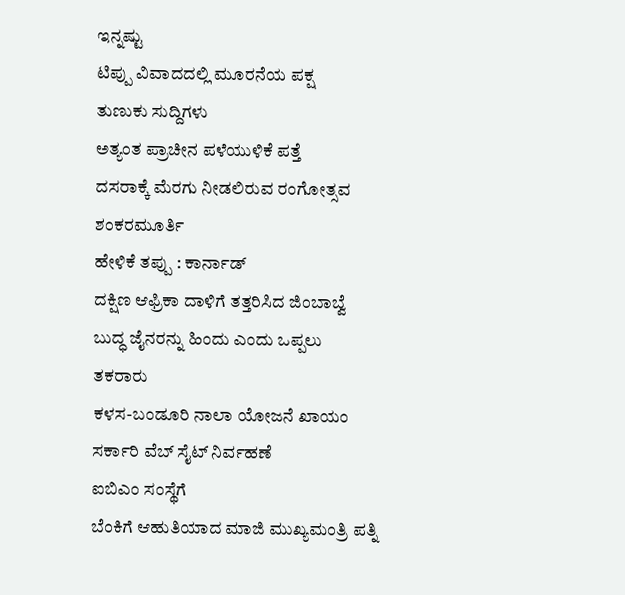ಇನ್ನಷ್ಟು
ಟಿಪ್ಪು ವಿವಾದದಲ್ಲಿ ಮೂರನೆಯ ಪಕ್ಷ
ತುಣುಕು ಸುದ್ದಿಗಳು
ಅತ್ಯಂತ ಪ್ರಾಚೀನ ಪಳೆಯುಳಿಕೆ ಪತ್ತೆ
ದಸರಾಕ್ಕೆ ಮೆರಗು ನೀಡಲಿರುವ ರಂಗೋತ್ಸವ
ಶಂಕರಮೂರ್ತಿ
ಹೇಳಿಕೆ ತಪ್ಪು : ಕಾರ್ನಾಡ್
ದಕ್ಷಿಣ ಆಫ್ರಿಕಾ ದಾಳಿಗೆ ತತ್ತರಿಸಿದ ಜಿಂಬಾಬ್ವೆ
ಬುದ್ಧ ಜೈನರನ್ನು ಹಿಂದು ಎಂದು ಒಪ್ಪಲು
ತಕರಾರು
ಕಳಸ-ಬಂಡೂರಿ ನಾಲಾ ಯೋಜನೆ ಖಾಯಂ
ಸರ್ಕಾರಿ ವೆಬ್ ಸೈಟ್ ನಿರ್ವಹಣೆ
ಐಬಿಎಂ ಸಂಸ್ಥೆಗೆ
ಬೆಂಕಿಗೆ ಆಹುತಿಯಾದ ಮಾಜಿ ಮುಖ್ಯಮಂತ್ರಿ ಪತ್ನಿ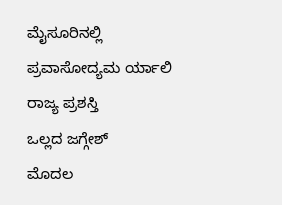ಮೈಸೂರಿನಲ್ಲಿ ಪ್ರವಾಸೋದ್ಯಮ ರ್ಯಾಲಿ
ರಾಜ್ಯ ಪ್ರಶಸ್ತಿ
ಒಲ್ಲದ ಜಗ್ಗೇಶ್
ಮೊದಲ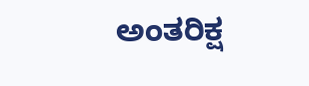ಅಂತರಿಕ್ಷ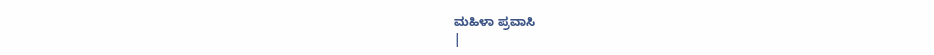ಮಹಿಳಾ ಪ್ರವಾಸಿ
|